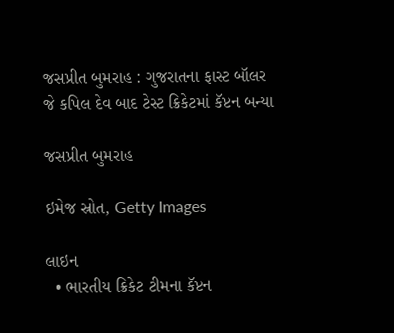જસપ્રીત બુમરાહ : ગુજરાતના ફાસ્ટ બૉલર જે કપિલ દેવ બાદ ટેસ્ટ ક્રિકેટમાં કૅપ્ટન બન્યા

જસપ્રીત બુમરાહ

ઇમેજ સ્રોત, Getty Images

લાઇન
  • ભારતીય ક્રિકેટ ટીમના કૅપ્ટન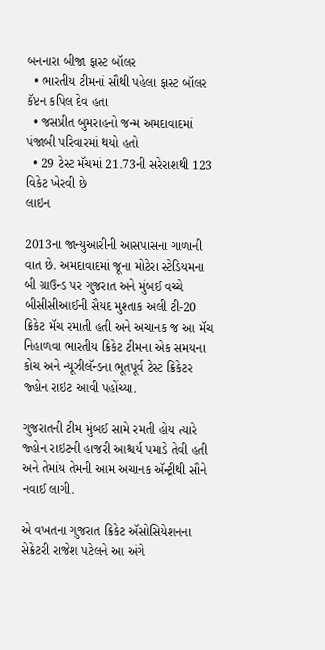બનનારા બીજા ફાસ્ટ બૉલર
  • ભારતીય ટીમનાં સૌથી પહેલા ફાસ્ટ બૉલર કૅપ્ટન કપિલ દેવ હતા
  • જસપ્રીત બુમરાહનો જન્મ અમદાવાદમાં પંજાબી પરિવારમાં થયો હતો
  • 29 ટેસ્ટ મૅચમાં 21.73ની સરેરાશથી 123 વિકેટ ખેરવી છે
લાઇન

2013ના જાન્યુઆરીની આસપાસના ગાળાની વાત છે. અમદાવાદમાં જૂના મોટેરા સ્ટેડિયમના બી ગ્રાઉન્ડ પર ગુજરાત અને મુંબઈ વચ્ચે બીસીસીઆઈની સૈયદ મુશ્તાક અલી ટી-20 ક્રિકેટ મૅચ રમાતી હતી અને અચાનક જ આ મૅચ નિહાળવા ભારતીય ક્રિકેટ ટીમના એક સમયના કોચ અને ન્યૂઝીલૅન્ડના ભૂતપૂર્વ ટેસ્ટ ક્રિકેટર જ્હોન રાઇટ આવી પહોંચ્યા.

ગુજરાતની ટીમ મુંબઈ સામે રમતી હોય ત્યારે જ્હોન રાઇટની હાજરી આશ્ચર્ય પમાડે તેવી હતી અને તેમાંય તેમની આમ અચાનક ઍન્ટ્રીથી સૌને નવાઈ લાગી.

એ વખતના ગુજરાત ક્રિકેટ ઍસોસિયેશનના સેક્રેટરી રાજેશ પટેલને આ અંગે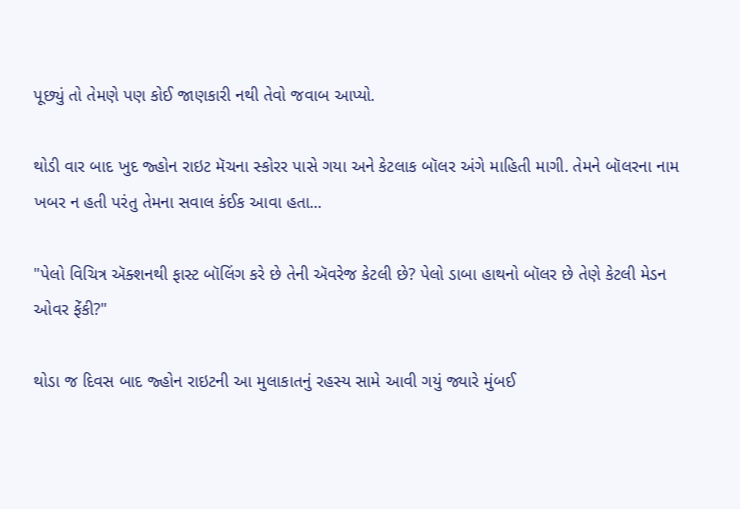પૂછ્યું તો તેમણે પણ કોઈ જાણકારી નથી તેવો જવાબ આપ્યો.

થોડી વાર બાદ ખુદ જ્હોન રાઇટ મૅચના સ્કોરર પાસે ગયા અને કેટલાક બૉલર અંગે માહિતી માગી. તેમને બૉલરના નામ ખબર ન હતી પરંતુ તેમના સવાલ કંઈક આવા હતા...

"પેલો વિચિત્ર ઍક્શનથી ફાસ્ટ બૉલિંગ કરે છે તેની ઍવરેજ કેટલી છે? પેલો ડાબા હાથનો બૉલર છે તેણે કેટલી મેડન ઓવર ફેંકી?"

થોડા જ દિવસ બાદ જ્હોન રાઇટની આ મુલાકાતનું રહસ્ય સામે આવી ગયું જ્યારે મુંબઈ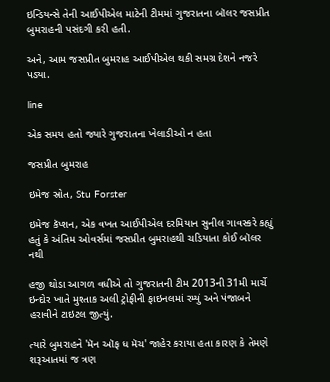ઇન્ડિયન્સે તેની આઈપીએલ માટેની ટીમમાં ગુજરાતના બૉલર જસપ્રીત બુમરાહની પસંદગી કરી હતી.

અને, આમ જસપ્રીત બુમરાહ આઈપીએલ થકી સમગ્ર દેશને નજરે પડ્યા.

line

એક સમય હતો જ્યારે ગુજરાતના ખેલાડીઓ ન હતા

જસપ્રીત બુમરાહ

ઇમેજ સ્રોત, Stu Forster

ઇમેજ કૅપ્શન, એક વખત આઈપીએલ દરમિયાન સુનીલ ગાવસ્કરે કહ્યું હતું કે અંતિમ ઓવર્સમાં જસપ્રીત બુમરાહથી ચડિયાતા કોઈ બૉલર નથી

હજી થોડા આગળ વધીએ તો ગુજરાતની ટીમ 2013ની 31મી માર્ચે ઇન્દોર ખાતે મુશ્તાક અલી ટ્રોફીની ફાઇનલમાં રમ્યું અને પંજાબને હરાવીને ટાઇટલ જીત્યું.

ત્યારે બુમરાહને 'મૅન ઑફ ધ મૅચ' જાહેર કરાયા હતા કારણ કે તેમણે શરૂઆતમાં જ ત્રણ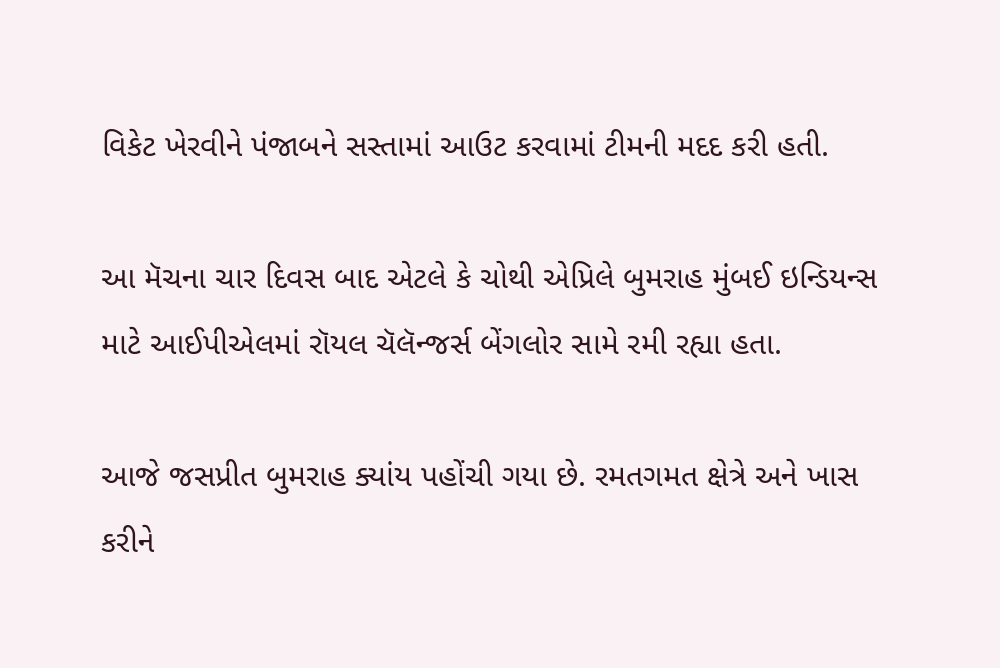વિકેટ ખેરવીને પંજાબને સસ્તામાં આઉટ કરવામાં ટીમની મદદ કરી હતી.

આ મૅચના ચાર દિવસ બાદ એટલે કે ચોથી એપ્રિલે બુમરાહ મુંબઈ ઇન્ડિયન્સ માટે આઈપીએલમાં રૉયલ ચૅલૅન્જર્સ બેંગલોર સામે રમી રહ્યા હતા.

આજે જસપ્રીત બુમરાહ ક્યાંય પહોંચી ગયા છે. રમતગમત ક્ષેત્રે અને ખાસ કરીને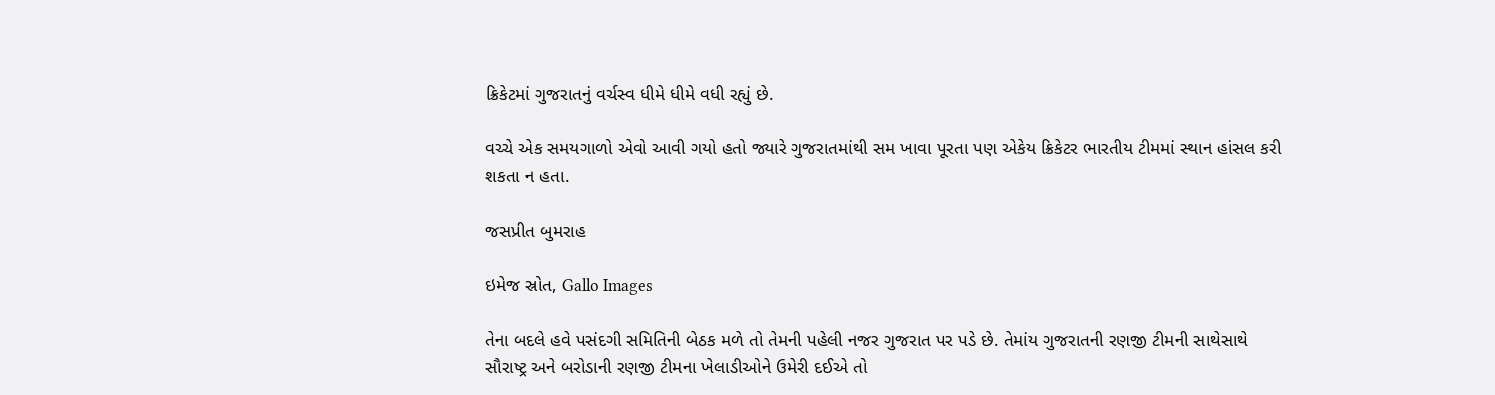ક્રિકેટમાં ગુજરાતનું વર્ચસ્વ ધીમે ધીમે વધી રહ્યું છે.

વચ્ચે એક સમયગાળો એવો આવી ગયો હતો જ્યારે ગુજરાતમાંથી સમ ખાવા પૂરતા પણ એકેય ક્રિકેટર ભારતીય ટીમમાં સ્થાન હાંસલ કરી શકતા ન હતા.

જસપ્રીત બુમરાહ

ઇમેજ સ્રોત, Gallo Images

તેના બદલે હવે પસંદગી સમિતિની બેઠક મળે તો તેમની પહેલી નજર ગુજરાત પર પડે છે. તેમાંય ગુજરાતની રણજી ટીમની સાથેસાથે સૌરાષ્ટ્ર અને બરોડાની રણજી ટીમના ખેલાડીઓને ઉમેરી દઈએ તો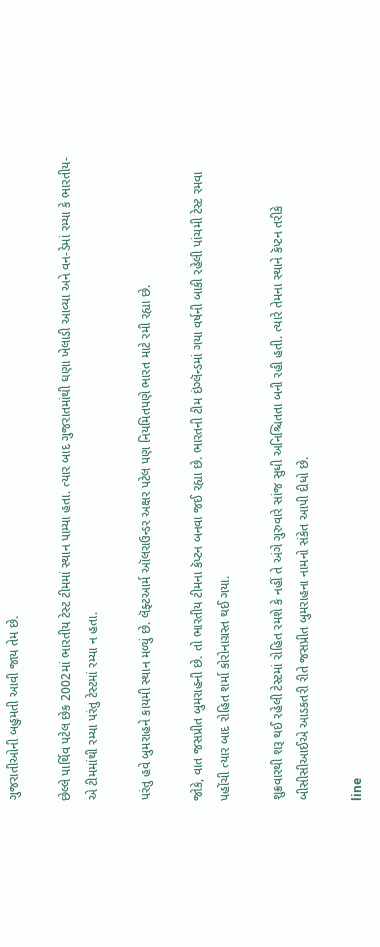ગુજરાતીઓની બહુમતી આવી જાય તેમ છે.

છેલ્લે પાર્થિવ પટેલ છેક 2002માં ભારતીય ટેસ્ટ ટીમમાં સ્થાન પામ્યા હતા. ત્યાર બાદ ગુજરાતમાંથી ઘણા ખેલાડી આવ્યા અને વન-ડેમાં રમ્યા કે ભારતીય-એ ટીમમાંથી રમ્યા પરંતુ ટેસ્ટમાં રમ્યા ન હતા.

પરંતુ હવે બુમરાહને કાયમી સ્થાન મળ્યું છે. લૅફ્ટઆર્મ ઑલરાઉન્ડર અક્ષર પટેલ પણ નિયમિતપણે ભારત માટે રમી રહ્યા છે.

જોકે, વાત જસપ્રીત બુમરાહની છે. તો ભારતીય ટીમના કૅપ્ટન બનવા જઈ રહ્યા છે. ભારતની ટીમ ઇંગ્લૅન્ડમાં ગયા વર્ષની બાકી રહેલી પાંચમી ટેસ્ટ રમવા પહોંચી ત્યાર બાદ રોહિત શર્મા કોરોનાગ્રસ્ત થઈ ગયા.

શુક્રવારથી શરૂ થઈ રહેલી ટેસ્ટમાં રોહિત રમશે કે નહીં તે અંગે ગુરુવારે સાંજ સુધી અનિશ્ચિતતા બની રહી હતી. ત્યારે તેમના સ્થાને કૅપ્ટન તરીકે બીસીસીઆઈએ આડકતરી રીતે જસપ્રીત બુમરાહના નામનો સંકેત આપી દીધો છે.

line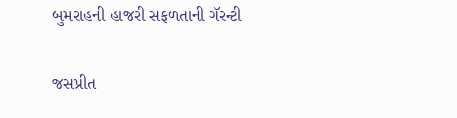બુમરાહની હાજરી સફળતાની ગૅરન્ટી

જસપ્રીત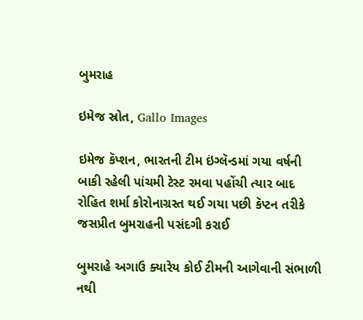બુમરાહ

ઇમેજ સ્રોત, Gallo Images

ઇમેજ કૅપ્શન, ભારતની ટીમ ઇંગ્લૅન્ડમાં ગયા વર્ષની બાકી રહેલી પાંચમી ટેસ્ટ રમવા પહોંચી ત્યાર બાદ રોહિત શર્મા કોરોનાગ્રસ્ત થઈ ગયા પછી કૅપ્ટન તરીકે જસપ્રીત બુમરાહની પસંદગી કરાઈ

બુમરાહે અગાઉ ક્યારેય કોઈ ટીમની આગેવાની સંભાળી નથી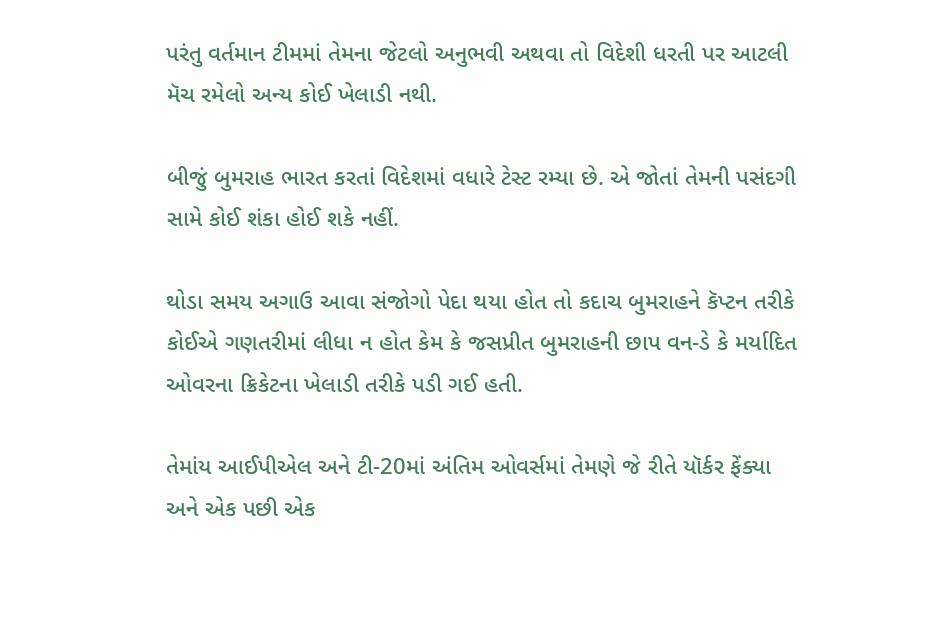પરંતુ વર્તમાન ટીમમાં તેમના જેટલો અનુભવી અથવા તો વિદેશી ધરતી પર આટલી મૅચ રમેલો અન્ય કોઈ ખેલાડી નથી.

બીજું બુમરાહ ભારત કરતાં વિદેશમાં વધારે ટેસ્ટ રમ્યા છે. એ જોતાં તેમની પસંદગી સામે કોઈ શંકા હોઈ શકે નહીં.

થોડા સમય અગાઉ આવા સંજોગો પેદા થયા હોત તો કદાચ બુમરાહને કૅપ્ટન તરીકે કોઈએ ગણતરીમાં લીધા ન હોત કેમ કે જસપ્રીત બુમરાહની છાપ વન-ડે કે મર્યાદિત ઓવરના ક્રિકેટના ખેલાડી તરીકે પડી ગઈ હતી.

તેમાંય આઈપીએલ અને ટી-20માં અંતિમ ઓવર્સમાં તેમણે જે રીતે યૉર્કર ફેંક્યા અને એક પછી એક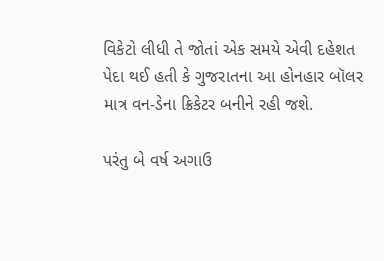વિકેટો લીધી તે જોતાં એક સમયે એવી દહેશત પેદા થઈ હતી કે ગુજરાતના આ હોનહાર બૉલર માત્ર વન-ડેના ક્રિકેટર બનીને રહી જશે.

પરંતુ બે વર્ષ અગાઉ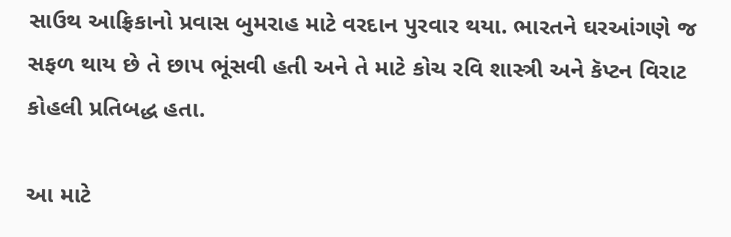સાઉથ આફ્રિકાનો પ્રવાસ બુમરાહ માટે વરદાન પુરવાર થયા. ભારતને ઘરઆંગણે જ સફળ થાય છે તે છાપ ભૂંસવી હતી અને તે માટે કોચ રવિ શાસ્ત્રી અને કૅપ્ટન વિરાટ કોહલી પ્રતિબદ્ધ હતા.

આ માટે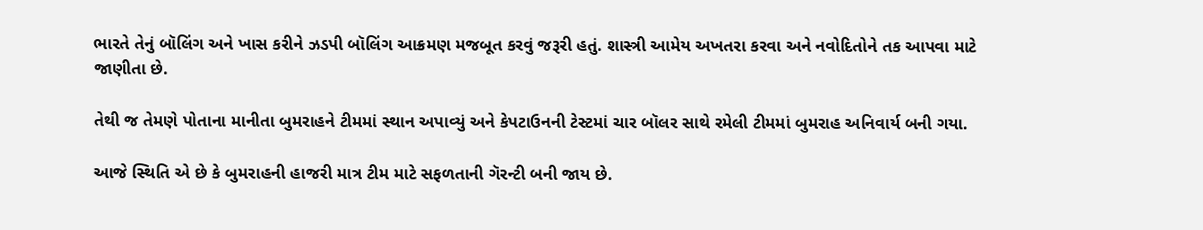ભારતે તેનું બૉલિંગ અને ખાસ કરીને ઝડપી બૉલિંગ આક્રમણ મજબૂત કરવું જરૂરી હતું. શાસ્ત્રી આમેય અખતરા કરવા અને નવોદિતોને તક આપવા માટે જાણીતા છે.

તેથી જ તેમણે પોતાના માનીતા બુમરાહને ટીમમાં સ્થાન અપાવ્યું અને કેપટાઉનની ટેસ્ટમાં ચાર બૉલર સાથે રમેલી ટીમમાં બુમરાહ અનિવાર્ય બની ગયા.

આજે સ્થિતિ એ છે કે બુમરાહની હાજરી માત્ર ટીમ માટે સફળતાની ગૅરન્ટી બની જાય છે.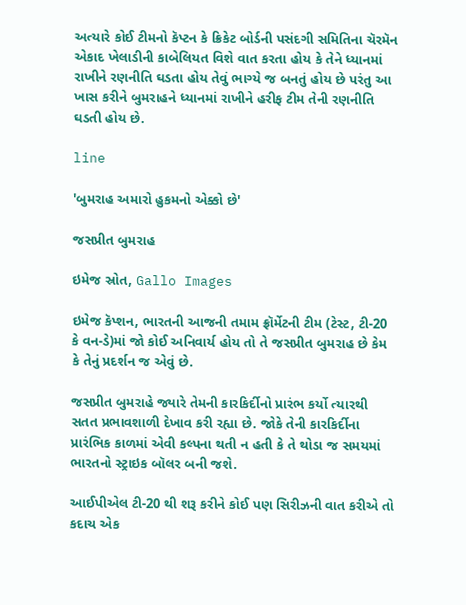અત્યારે કોઈ ટીમનો કૅપ્ટન કે ક્રિકેટ બોર્ડની પસંદગી સમિતિના ચૅરમૅન એકાદ ખેલાડીની કાબેલિયત વિશે વાત કરતા હોય કે તેને ધ્યાનમાં રાખીને રણનીતિ ઘડતા હોય તેવું ભાગ્યે જ બનતું હોય છે પરંતુ આ ખાસ કરીને બુમરાહને ધ્યાનમાં રાખીને હરીફ ટીમ તેની રણનીતિ ઘડતી હોય છે.

line

'બુમરાહ અમારો હુકમનો એક્કો છે'

જસપ્રીત બુમરાહ

ઇમેજ સ્રોત, Gallo Images

ઇમેજ કૅપ્શન, ભારતની આજની તમામ ફ્રૉર્મેટની ટીમ (ટેસ્ટ, ટી-20 કે વન-ડે)માં જો કોઈ અનિવાર્ય હોય તો તે જસપ્રીત બુમરાહ છે કેમ કે તેનું પ્રદર્શન જ એવું છે.

જસપ્રીત બુમરાહે જ્યારે તેમની કારકિર્દીનો પ્રારંભ કર્યો ત્યારથી સતત પ્રભાવશાળી દેખાવ કરી રહ્યા છે. જોકે તેની કારકિર્દીના પ્રારંભિક કાળમાં એવી કલ્પના થતી ન હતી કે તે થોડા જ સમયમાં ભારતનો સ્ટ્રાઇક બૉલર બની જશે.

આઈપીએલ ટી-20 થી શરૂ કરીને કોઈ પણ સિરીઝની વાત કરીએ તો કદાચ એક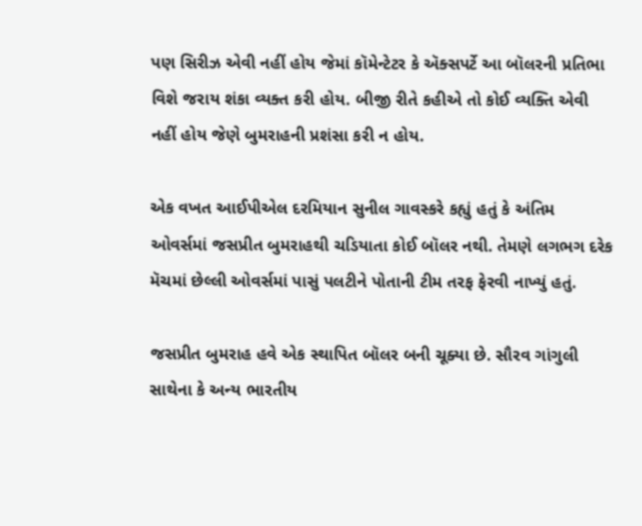પણ સિરીઝ એવી નહીં હોય જેમાં કૉમેન્ટેટર કે ઍક્સપર્ટે આ બૉલરની પ્રતિભા વિશે જરાય શંકા વ્યક્ત કરી હોય. બીજી રીતે કહીએ તો કોઈ વ્યક્તિ એવી નહીં હોય જેણે બુમરાહની પ્રશંસા કરી ન હોય.

એક વખત આઈપીએલ દરમિયાન સુનીલ ગાવસ્કરે કહ્યું હતું કે અંતિમ ઓવર્સમાં જસપ્રીત બુમરાહથી ચડિયાતા કોઈ બૉલર નથી. તેમણે લગભગ દરેક મૅચમાં છેલ્લી ઓવર્સમાં પાસું પલટીને પોતાની ટીમ તરફ ફેરવી નાખ્યું હતું.

જસપ્રીત બુમરાહ હવે એક સ્થાપિત બૉલર બની ચૂક્યા છે. સૌરવ ગાંગુલી સાથેના કે અન્ય ભારતીય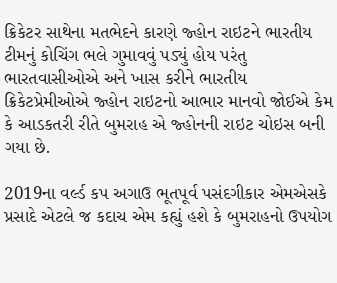ક્રિકેટર સાથેના મતભેદને કારણે જ્હોન રાઇટને ભારતીય ટીમનું કોચિંગ ભલે ગુમાવવું પડ્યું હોય પરંતુ ભારતવાસીઓએ અને ખાસ કરીને ભારતીય ક્રિકેટપ્રેમીઓએ જ્હોન રાઇટનો આભાર માનવો જોઈએ કેમ કે આડકતરી રીતે બુમરાહ એ જ્હોનની રાઇટ ચોઇસ બની ગયા છે.

2019ના વર્લ્ડ કપ અગાઉ ભૂતપૂર્વ પસંદગીકાર એમએસકે પ્રસાદે એટલે જ કદાચ એમ કહ્યું હશે કે બુમરાહનો ઉપયોગ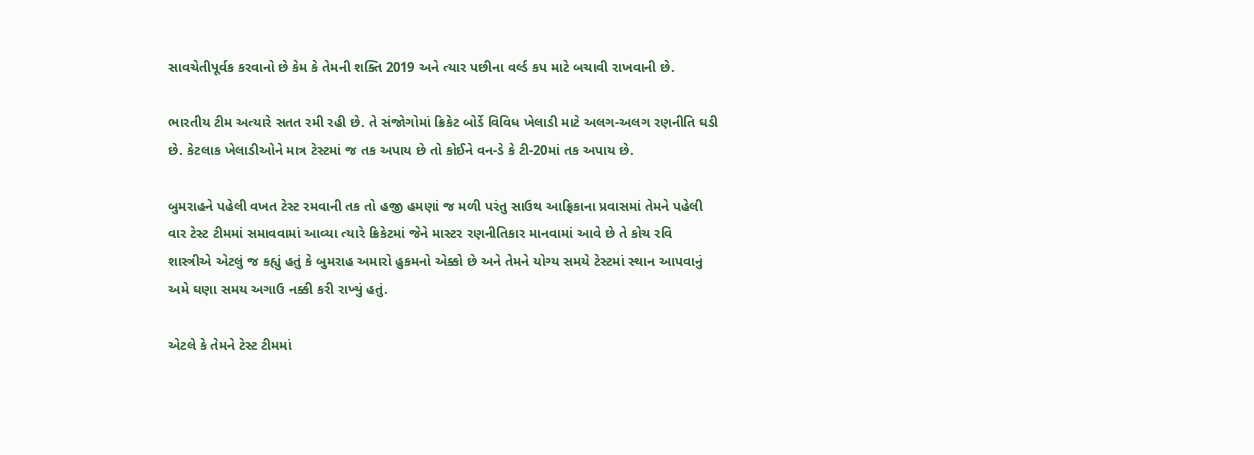સાવચેતીપૂર્વક કરવાનો છે કેમ કે તેમની શક્તિ 2019 અને ત્યાર પછીના વર્લ્ડ કપ માટે બચાવી રાખવાની છે.

ભારતીય ટીમ અત્યારે સતત રમી રહી છે. તે સંજોગોમાં ક્રિકેટ બોર્ડે વિવિધ ખેલાડી માટે અલગ-અલગ રણનીતિ ઘડી છે. કેટલાક ખેલાડીઓને માત્ર ટેસ્ટમાં જ તક અપાય છે તો કોઈને વન-ડે કે ટી-20માં તક અપાય છે.

બુમરાહને પહેલી વખત ટેસ્ટ રમવાની તક તો હજી હમણાં જ મળી પરંતુ સાઉથ આફ્રિકાના પ્રવાસમાં તેમને પહેલી વાર ટેસ્ટ ટીમમાં સમાવવામાં આવ્યા ત્યારે ક્રિકેટમાં જેને માસ્ટર રણનીતિકાર માનવામાં આવે છે તે કોચ રવિ શાસ્ત્રીએ એટલું જ કહ્યું હતું કે બુમરાહ અમારો હુકમનો એક્કો છે અને તેમને યોગ્ય સમયે ટેસ્ટમાં સ્થાન આપવાનું અમે ઘણા સમય અગાઉ નક્કી કરી રાખ્યું હતું.

એટલે કે તેમને ટેસ્ટ ટીમમાં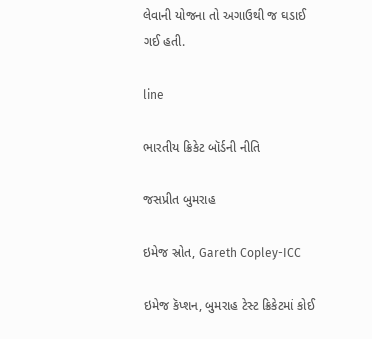લેવાની યોજના તો અગાઉથી જ ઘડાઈ ગઈ હતી.

line

ભારતીય ક્રિકેટ બૉર્ડની નીતિ

જસપ્રીત બુમરાહ

ઇમેજ સ્રોત, Gareth Copley-ICC

ઇમેજ કૅપ્શન, બુમરાહ ટેસ્ટ ક્રિકેટમાં કોઈ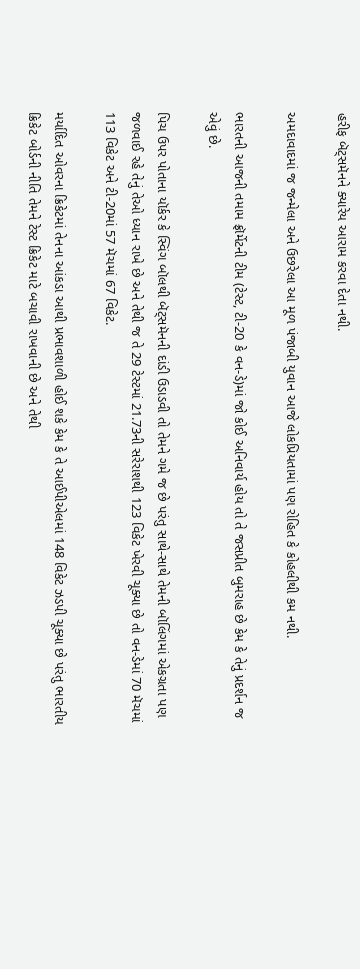હરીફ બૅટ્સમૅનને ક્યારેય આરામ કરવા દેતા નથી.

અમદાવાદમાં જ જન્મેલા અને ઉછરેલા આ મૂળ પંજાબી યુવાન આજે લોકપ્રિયતામાં પણ રોહિત કે કોહલીથી કમ નથી.

ભારતની આજની તમામ ફ્રૉર્મેટની ટીમ (ટેસ્ટ, ટી-20 કે વન-ડે)માં જો કોઈ અનિવાર્ય હોય તો તે જસપ્રીત બુમરાહ છે કેમ કે તેનું પ્રદર્શન જ એવું છે.

પિચ ઉપર પોતાના યૉર્કર કે સ્વિંગ બૉલથી બૅટ્સમૅનની દાંડી ઉડાડવી તો તેમને ગમે જ છે પરંતુ સાથે-સાથે તેમની બૉલિંગમાં એકગ્રતા પણ જળવાઈ રહે તેનું તેઓ ધ્યાન રાખે છે અને તેથી જ તે 29 ટેસ્ટમાં 21.73ની સરેરાશથી 123 વિકેટ ખેરવી ચૂક્યા છે તો વન-ડેમાં 70 મૅચમાં 113 વિકેટ અને ટી-20માં 57 મૅચમાં 67 વિકેટ.

મર્યાદિત ઓવરના ક્રિકેટમાં તેનના આંકડા આથી પ્રભાવશાળી હોઈ શકે કેમ કે તે આઈપીએલમાં 148 વિકેટ ઝડપી ચૂક્યા છે પરંતુ ભારતીય ક્રિકેટ બોર્ડની નીતિ તેમને ટેસ્ટ ક્રિકેટ માટે બચાવી રાખવાની છે અને તેથી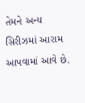તેમને અન્ય સિરીઝમાં આરામ આપવામાં આવે છે.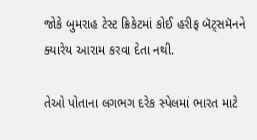જોકે બુમરાહ ટેસ્ટ ક્રિકેટમાં કોઈ હરીફ બૅટ્સમૅનને ક્યારેય આરામ કરવા દેતા નથી.

તેઓ પોતાના લગભગ દરેક સ્પેલમાં ભારત માટે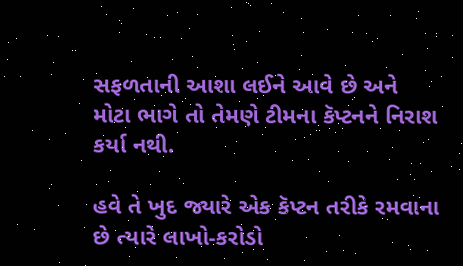સફળતાની આશા લઈને આવે છે અને મોટા ભાગે તો તેમણે ટીમના કૅપ્ટનને નિરાશ કર્યા નથી.

હવે તે ખુદ જ્યારે એક કૅપ્ટન તરીકે રમવાના છે ત્યારે લાખો-કરોડો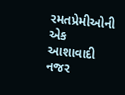રમતપ્રેમીઓની એક આશાવાદી નજર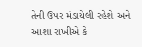તેની ઉપર મંડાયેલી રહેશે અને આશા રાખીએ કે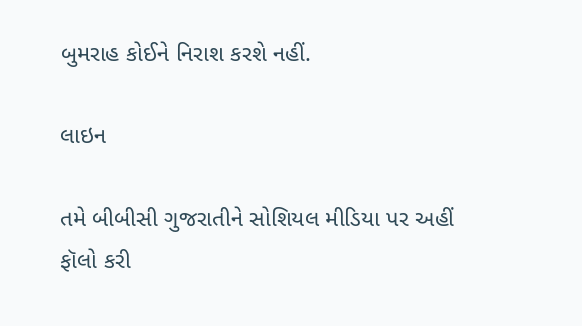બુમરાહ કોઈને નિરાશ કરશે નહીં.

લાઇન

તમે બીબીસી ગુજરાતીને સોશિયલ મીડિયા પર અહીં ફૉલો કરી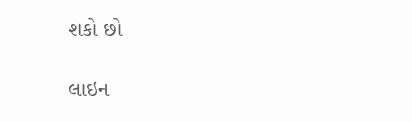શકો છો

લાઇન